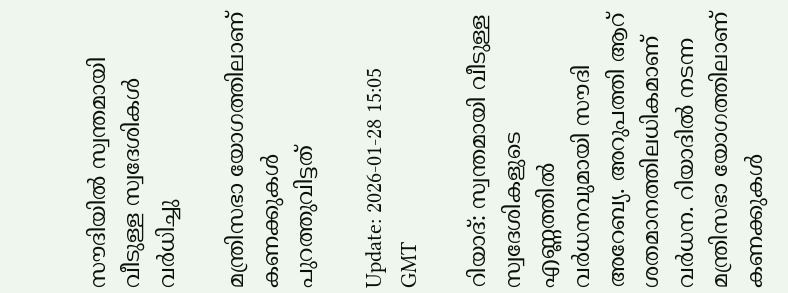സൗദിയിൽ സ്വന്തമായി വീടുള്ള സ്വദേശികൾ വർധിച്ചു

മന്ത്രിസഭാ യോഗത്തിലാണ് കണക്കുകൾ പുറത്തുവിട്ടത്

Update: 2026-01-28 15:05 GMT

റിയാദ്: സ്വന്തമായി വീടുള്ള സ്വദേശികളുടെ എണ്ണത്തിൽ വർധനവുമായി സൗദി അറേബ്യ. അറുപത്തി ആറ് ശതമാനത്തിലധികമാണ് വർധന. റിയാദിൽ നടന്ന മന്ത്രിസഭാ യോഗത്തിലാണ് കണക്കുകൾ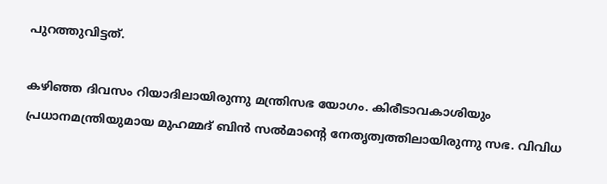പുറത്തുവിട്ടത്.

കഴിഞ്ഞ ദിവസം റിയാദിലായിരുന്നു മന്ത്രിസഭ യോഗം. കിരീടാവകാശിയും പ്രധാനമന്ത്രിയുമായ മുഹമ്മദ് ബിൻ സൽമാന്റെ നേതൃത്വത്തിലായിരുന്നു സഭ. വിവിധ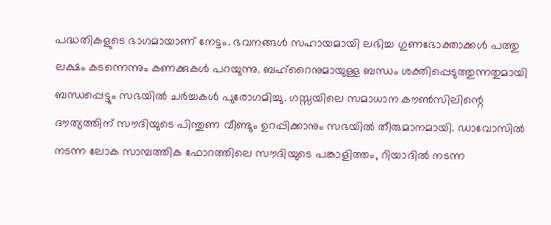പദ്ധതികളുടെ ഭാഗമായാണ് നേട്ടം. ഭവനങ്ങൾ സഹായമായി ലഭിച്ച ഗുണഭോക്താക്കൾ പത്തു ലക്ഷം കടന്നെന്നും കണക്കുകൾ പറയുന്നു. ബഹ്റൈനുമായുള്ള ബന്ധം ശക്തിപ്പെടുത്തുന്നതുമായി ബന്ധപ്പെട്ടും സഭയിൽ ചർച്ചകൾ പുരോഗമിച്ചു. ഗസ്സയിലെ സമാധാന കൗൺസിലിന്റെ ദൗത്യത്തിന് സൗദിയുടെ പിന്തുണ വീണ്ടും ഉറപ്പിക്കാനും സഭയിൽ തീരുമാനമായി. ഡാവോസിൽ നടന്ന ലോക സാമ്പത്തിക ഫോറത്തിലെ സൗദിയുടെ പങ്കാളിത്തം, റിയാദിൽ നടന്ന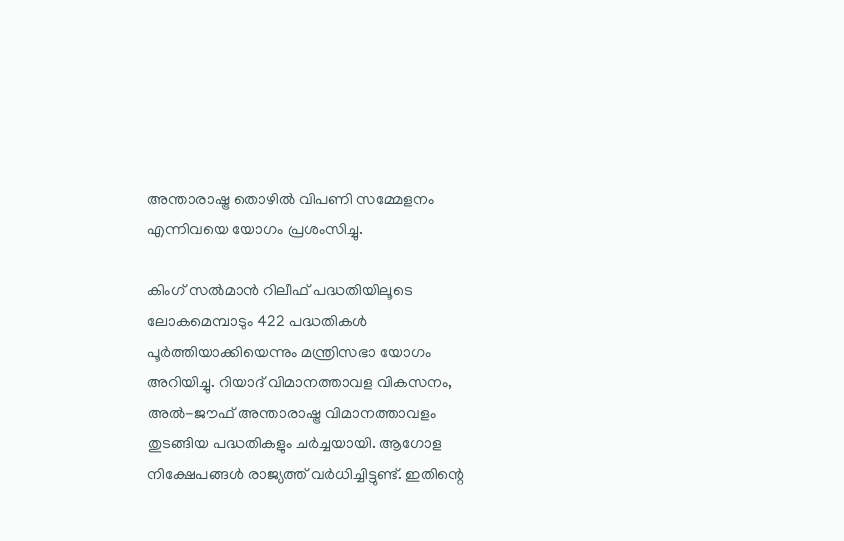അന്താരാഷ്ട്ര തൊഴിൽ വിപണി സമ്മേളനം എന്നിവയെ യോഗം പ്രശംസിച്ചു.

കിംഗ് സൽമാൻ റിലീഫ് പദ്ധതിയിലൂടെ ലോകമെമ്പാടും 422 പദ്ധതികൾ പൂർത്തിയാക്കിയെന്നും മന്ത്രിസഭാ യോഗം അറിയിച്ചു. റിയാദ് വിമാനത്താവള വികസനം, അൽ-ജൗഫ് അന്താരാഷ്ട്ര വിമാനത്താവളം തുടങ്ങിയ പദ്ധതികളും ചർച്ചയായി. ആഗോള നിക്ഷേപങ്ങൾ രാജ്യത്ത് വർധിച്ചിട്ടുണ്ട്. ഇതിന്റെ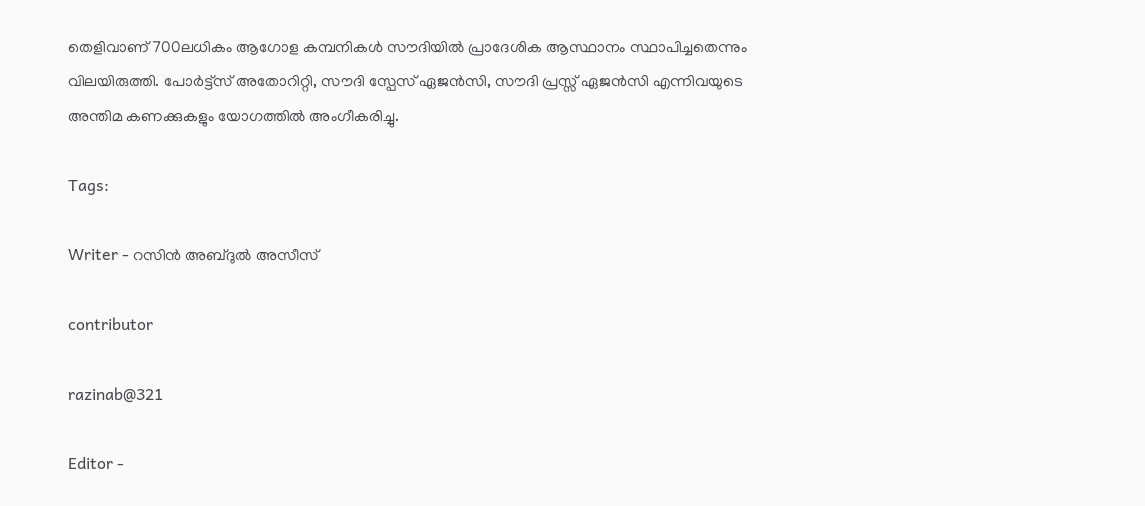തെളിവാണ് 700ലധികം ആഗോള കമ്പനികൾ സൗദിയിൽ പ്രാദേശിക ആസ്ഥാനം സ്ഥാപിച്ചതെന്നും വിലയിരുത്തി. പോർട്ട്‌സ് അതോറിറ്റി, സൗദി സ്പേസ് ഏജൻസി, സൗദി പ്രസ്സ് ഏജൻസി എന്നിവയുടെ അന്തിമ കണക്കുകളും യോഗത്തിൽ അംഗീകരിച്ചു.

Tags:

Writer - റസിൻ അബ്ദുൽ അസീസ്

contributor

razinab@321

Editor -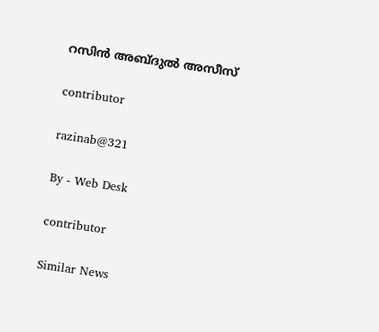റസിൻ അബ്ദുൽ അസീസ്

contributor

razinab@321

By - Web Desk

contributor

Similar News